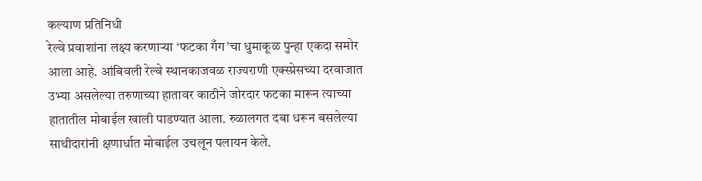कल्याण प्रतिनिधी
रेल्वे प्रवाशांना लक्ष्य करणाऱ्या ‘फटका गँग’चा धुमाकूळ पुन्हा एकदा समोर आला आहे. आंबिवली रेल्वे स्थानकाजवळ राज्यराणी एक्स्प्रेसच्या दरवाजात उभ्या असलेल्या तरुणाच्या हातावर काठीने जोरदार फटका मारून त्याच्या हातातील मोबाईल खाली पाडण्यात आला. रुळालगत दबा धरून बसलेल्या साथीदारांनी क्षणार्धात मोबाईल उचलून पलायन केले.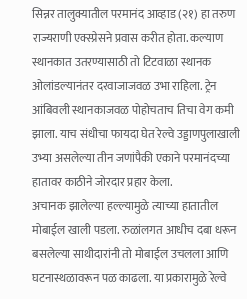सिन्नर तालुक्यातील परमानंद आव्हाड (२१) हा तरुण राज्यराणी एक्स्प्रेसने प्रवास करीत होता. कल्याण स्थानकात उतरण्यासाठी तो टिटवाळा स्थानक ओलांडल्यानंतर दरवाजाजवळ उभा राहिला. ट्रेन आंबिवली स्थानकाजवळ पोहोचताच तिचा वेग कमी झाला. याच संधीचा फायदा घेत रेल्वे उड्डाणपुलाखाली उभ्या असलेल्या तीन जणांपैकी एकाने परमानंदच्या हातावर काठीने जोरदार प्रहार केला.
अचानक झालेल्या हल्ल्यामुळे त्याच्या हातातील मोबाईल खाली पडला. रुळांलगत आधीच दबा धरून बसलेल्या साथीदारांनी तो मोबाईल उचलला आणि घटनास्थळावरून पळ काढला. या प्रकारामुळे रेल्वे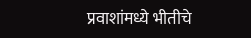प्रवाशांमध्ये भीतीचे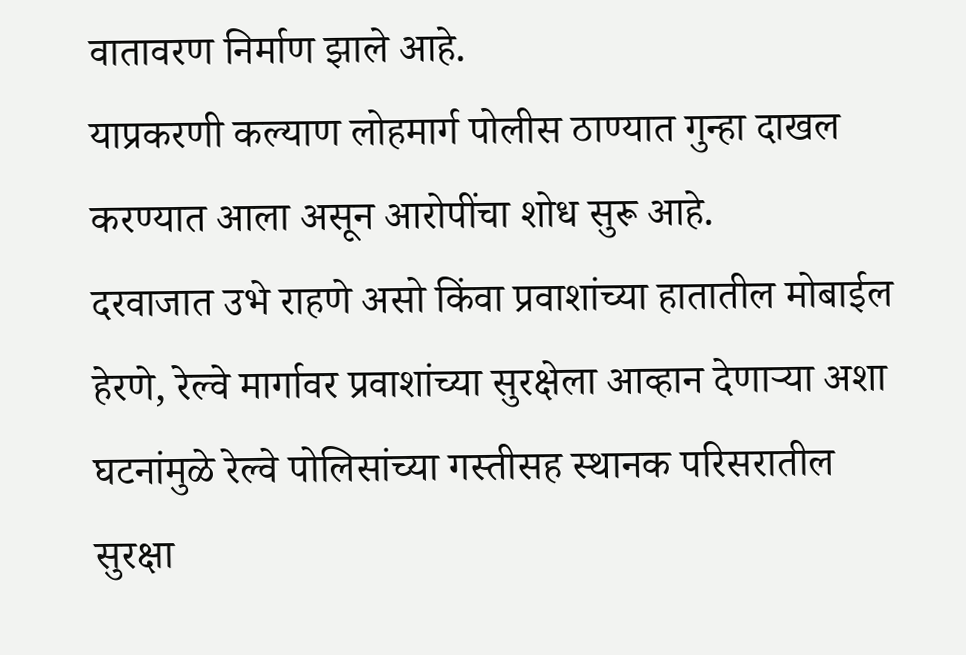वातावरण निर्माण झाले आहे.
याप्रकरणी कल्याण लोहमार्ग पोलीस ठाण्यात गुन्हा दाखल करण्यात आला असून आरोपींचा शोध सुरू आहे.
दरवाजात उभे राहणे असो किंवा प्रवाशांच्या हातातील मोबाईल हेरणे, रेल्वे मार्गावर प्रवाशांच्या सुरक्षेला आव्हान देणाऱ्या अशा घटनांमुळे रेल्वे पोलिसांच्या गस्तीसह स्थानक परिसरातील सुरक्षा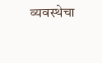व्यवस्थेचा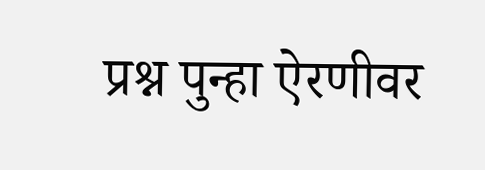प्रश्न पुन्हा ऐरणीवर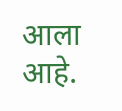आला आहे.